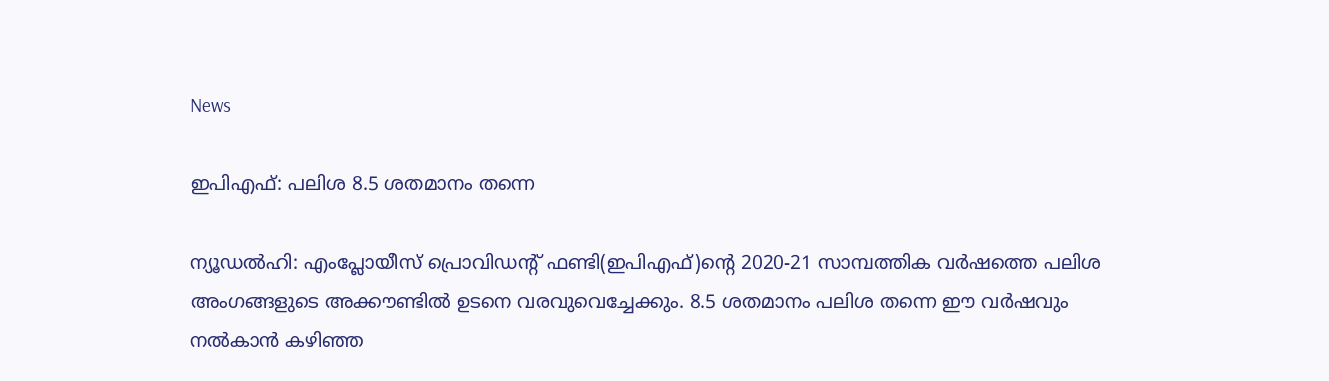News

ഇപിഎഫ്: പലിശ 8.5 ശതമാനം തന്നെ

ന്യൂഡല്‍ഹി: എംപ്ലോയീസ് പ്രൊവിഡന്റ് ഫണ്ടി(ഇപിഎഫ്)ന്റെ 2020-21 സാമ്പത്തിക വര്‍ഷത്തെ പലിശ അംഗങ്ങളുടെ അക്കൗണ്ടില്‍ ഉടനെ വരവുവെച്ചേക്കും. 8.5 ശതമാനം പലിശ തന്നെ ഈ വര്‍ഷവും നല്‍കാന്‍ കഴിഞ്ഞ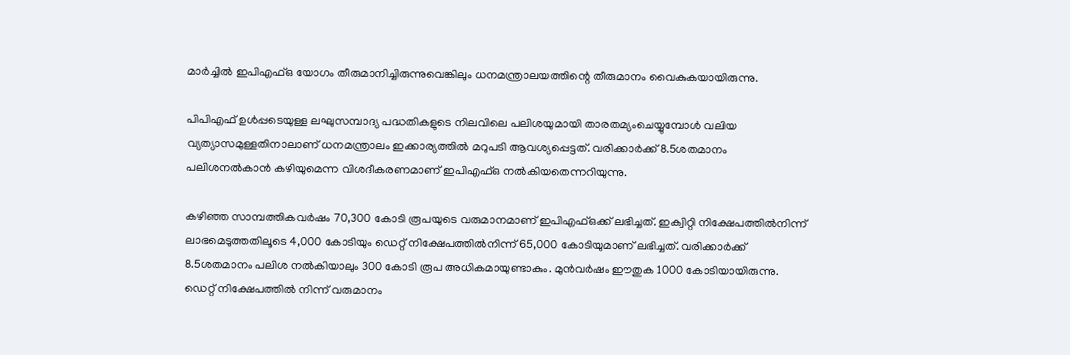മാര്‍ച്ചില്‍ ഇപിഎഫ്ഒ യോഗം തീരുമാനിച്ചിരുന്നുവെങ്കിലും ധനമന്ത്രാലയത്തിന്റെ തീരുമാനം വൈകുകയായിരുന്നു.

പിപിഎഫ് ഉള്‍പ്പടെയുള്ള ലഘുസമ്പാദ്യ പദ്ധതികളുടെ നിലവിലെ പലിശയുമായി താരതമ്യംചെയ്യുമ്പോള്‍ വലിയ വ്യത്യാസമുള്ളതിനാലാണ് ധനമന്ത്രാലം ഇക്കാര്യത്തില്‍ മറുപടി ആവശ്യപ്പെട്ടത്. വരിക്കാര്‍ക്ക് 8.5ശതമാനം പലിശനല്‍കാന്‍ കഴിയുമെന്ന വിശദീകരണമാണ് ഇപിഎഫ്ഒ നല്‍കിയതെന്നറിയുന്നു.

കഴിഞ്ഞ സാമ്പത്തികവര്‍ഷം 70,300 കോടി രൂപയുടെ വരുമാനമാണ് ഇപിഎഫ്ഒക്ക് ലഭിച്ചത്. ഇക്വിറ്റി നിക്ഷേപത്തില്‍നിന്ന് ലാഭമെടുത്തതിലൂടെ 4,000 കോടിയും ഡെറ്റ് നിക്ഷേപത്തില്‍നിന്ന് 65,000 കോടിയുമാണ് ലഭിച്ചത്. വരിക്കാര്‍ക്ക് 8.5ശതമാനം പലിശ നല്‍കിയാലും 300 കോടി രൂപ അധികമായുണ്ടാകും. മുന്‍വര്‍ഷം ഈതുക 1000 കോടിയായിരുന്നു. ഡെറ്റ് നിക്ഷേപത്തില്‍ നിന്ന് വരുമാനം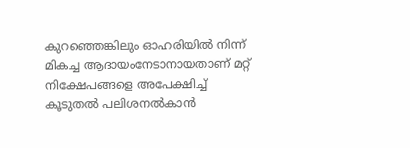കുറഞ്ഞെങ്കിലും ഓഹരിയില്‍ നിന്ന് മികച്ച ആദായംനേടാനായതാണ് മറ്റ് നിക്ഷേപങ്ങളെ അപേക്ഷിച്ച് കൂടുതല്‍ പലിശനല്‍കാന്‍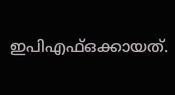ഇപിഎഫ്ഒക്കായത്.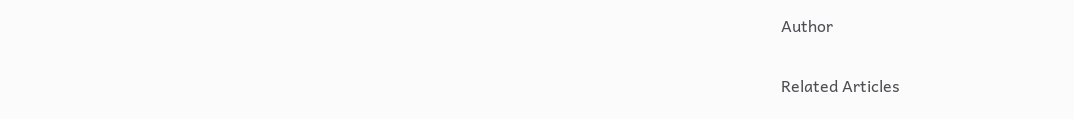Author

Related Articles